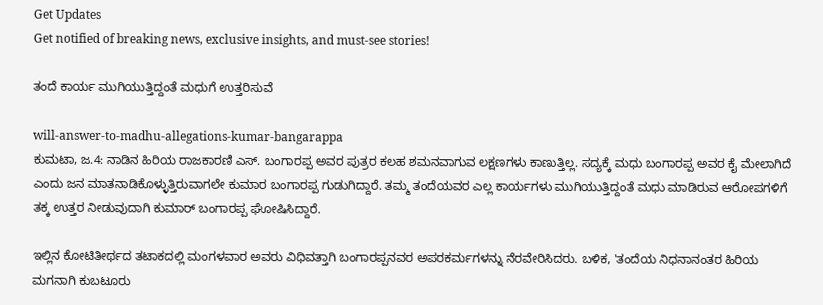Get Updates
Get notified of breaking news, exclusive insights, and must-see stories!

ತಂದೆ ಕಾರ್ಯ ಮುಗಿಯುತ್ತಿದ್ದಂತೆ ಮಧುಗೆ ಉತ್ತರಿಸುವೆ

will-answer-to-madhu-allegations-kumar-bangarappa
ಕುಮಟಾ, ಜ.4: ನಾಡಿನ ಹಿರಿಯ ರಾಜಕಾರಣಿ ಎಸ್. ಬಂಗಾರಪ್ಪ ಅವರ ಪುತ್ರರ ಕಲಹ ಶಮನವಾಗುವ ಲಕ್ಷಣಗಳು ಕಾಣುತ್ತಿಲ್ಲ. ಸದ್ಯಕ್ಕೆ ಮಧು ಬಂಗಾರಪ್ಪ ಅವರ ಕೈ ಮೇಲಾಗಿದೆ ಎಂದು ಜನ ಮಾತನಾಡಿಕೊಳ್ಳುತ್ತಿರುವಾಗಲೇ ಕುಮಾರ ಬಂಗಾರಪ್ಪ ಗುಡುಗಿದ್ದಾರೆ. ತಮ್ಮ ತಂದೆಯವರ ಎಲ್ಲ ಕಾರ್ಯಗಳು ಮುಗಿಯುತ್ತಿದ್ದಂತೆ ಮಧು ಮಾಡಿರುವ ಆರೋಪಗಳಿಗೆ ತಕ್ಕ ಉತ್ತರ ನೀಡುವುದಾಗಿ ಕುಮಾರ್ ಬಂಗಾರಪ್ಪ ಘೋಷಿಸಿದ್ದಾರೆ.

ಇಲ್ಲಿನ ಕೋಟಿತೀರ್ಥದ ತಟಾಕದಲ್ಲಿ ಮಂಗಳವಾರ ಅವರು ವಿಧಿವತ್ತಾಗಿ ಬಂಗಾರಪ್ಪನವರ ಅಪರಕರ್ಮಗಳನ್ನು ನೆರವೇರಿಸಿದರು. ಬಳಿಕ, 'ತಂದೆಯ ನಿಧನಾನಂತರ ಹಿರಿಯ ಮಗನಾಗಿ ಕುಬಟೂರು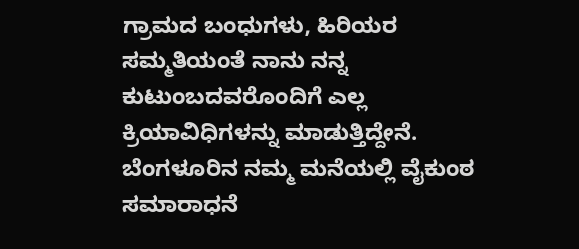ಗ್ರಾಮದ ಬಂಧುಗಳು, ಹಿರಿಯರ ಸಮ್ಮತಿಯಂತೆ ನಾನು ನನ್ನ ಕುಟುಂಬದವರೊಂದಿಗೆ ಎಲ್ಲ ಕ್ರಿಯಾವಿಧಿಗಳನ್ನು ಮಾಡುತ್ತಿದ್ದೇನೆ. ಬೆಂಗಳೂರಿನ ನಮ್ಮ ಮನೆಯಲ್ಲಿ ವೈಕುಂಠ ಸಮಾರಾಧನೆ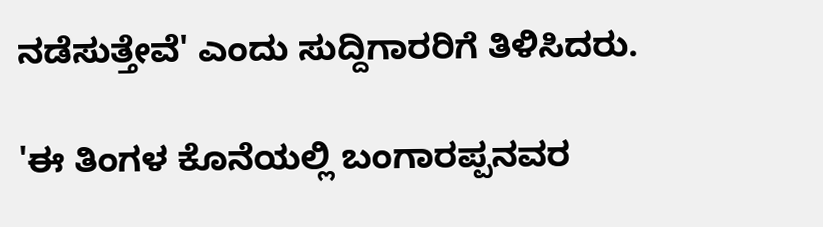ನಡೆಸುತ್ತೇವೆ' ಎಂದು ಸುದ್ದಿಗಾರರಿಗೆ ತಿಳಿಸಿದರು.

'ಈ ತಿಂಗಳ ಕೊನೆಯಲ್ಲಿ ಬಂಗಾರಪ್ಪನವರ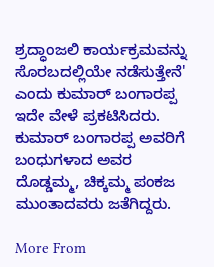ಶ್ರದ್ಧಾಂಜಲಿ ಕಾರ್ಯಕ್ರಮವನ್ನು ಸೊರಬದಲ್ಲಿಯೇ ನಡೆಸುತ್ತೇನೆ' ಎಂದು ಕುಮಾರ್ ಬಂಗಾರಪ್ಪ ಇದೇ ವೇಳೆ ಪ್ರಕಟಿಸಿದರು. ಕುಮಾರ್ ಬಂಗಾರಪ್ಪ ಅವರಿಗೆ ಬಂಧುಗಳಾದ ಅವರ ದೊಡ್ಡಮ್ಮ, ಚಿಕ್ಕಮ್ಮ ಪಂಕಜ ಮುಂತಾದವರು ಜತೆಗಿದ್ದರು.

More From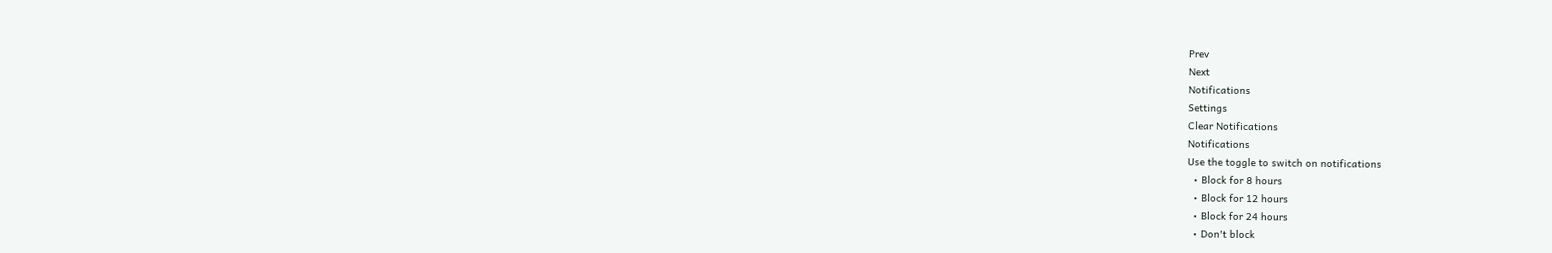Prev
Next
Notifications
Settings
Clear Notifications
Notifications
Use the toggle to switch on notifications
  • Block for 8 hours
  • Block for 12 hours
  • Block for 24 hours
  • Don't block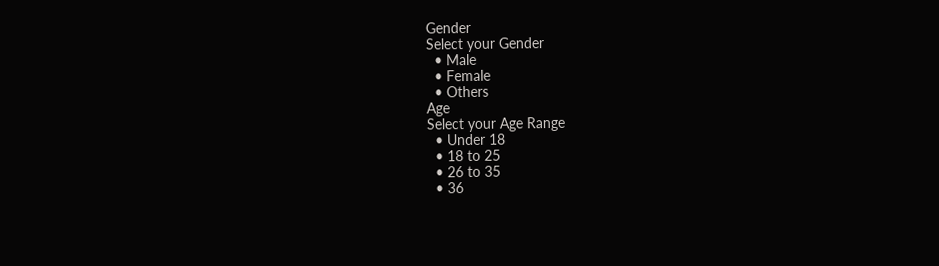Gender
Select your Gender
  • Male
  • Female
  • Others
Age
Select your Age Range
  • Under 18
  • 18 to 25
  • 26 to 35
  • 36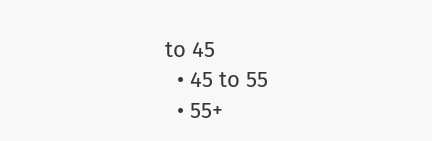to 45
  • 45 to 55
  • 55+